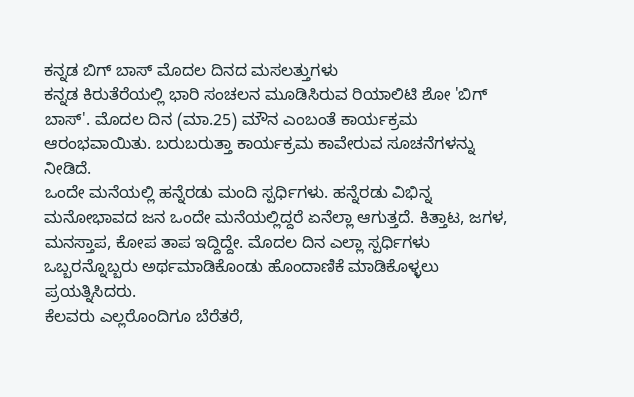ಕನ್ನಡ ಬಿಗ್ ಬಾಸ್ ಮೊದಲ ದಿನದ ಮಸಲತ್ತುಗಳು
ಕನ್ನಡ ಕಿರುತೆರೆಯಲ್ಲಿ ಭಾರಿ ಸಂಚಲನ ಮೂಡಿಸಿರುವ ರಿಯಾಲಿಟಿ ಶೋ 'ಬಿಗ್ ಬಾಸ್'. ಮೊದಲ ದಿನ (ಮಾ.25) ಮೌನ ಎಂಬಂತೆ ಕಾರ್ಯಕ್ರಮ ಆರಂಭವಾಯಿತು. ಬರುಬರುತ್ತಾ ಕಾರ್ಯಕ್ರಮ ಕಾವೇರುವ ಸೂಚನೆಗಳನ್ನು ನೀಡಿದೆ.
ಒಂದೇ ಮನೆಯಲ್ಲಿ ಹನ್ನೆರಡು ಮಂದಿ ಸ್ಪರ್ಧಿಗಳು. ಹನ್ನೆರಡು ವಿಭಿನ್ನ ಮನೋಭಾವದ ಜನ ಒಂದೇ ಮನೆಯಲ್ಲಿದ್ದರೆ ಏನೆಲ್ಲಾ ಆಗುತ್ತದೆ. ಕಿತ್ತಾಟ, ಜಗಳ, ಮನಸ್ತಾಪ, ಕೋಪ ತಾಪ ಇದ್ದಿದ್ದೇ. ಮೊದಲ ದಿನ ಎಲ್ಲಾ ಸ್ಪರ್ಧಿಗಳು ಒಬ್ಬರನ್ನೊಬ್ಬರು ಅರ್ಥಮಾಡಿಕೊಂಡು ಹೊಂದಾಣಿಕೆ ಮಾಡಿಕೊಳ್ಳಲು ಪ್ರಯತ್ನಿಸಿದರು.
ಕೆಲವರು ಎಲ್ಲರೊಂದಿಗೂ ಬೆರೆತರೆ,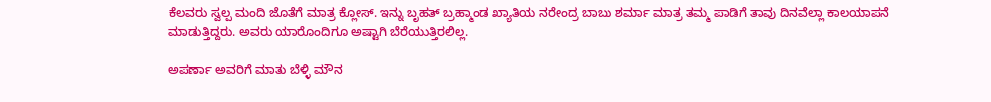ಕೆಲವರು ಸ್ವಲ್ಪ ಮಂದಿ ಜೊತೆಗೆ ಮಾತ್ರ ಕ್ಲೋಸ್. ಇನ್ನು ಬೃಹತ್ ಬ್ರಹ್ಮಾಂಡ ಖ್ಯಾತಿಯ ನರೇಂದ್ರ ಬಾಬು ಶರ್ಮಾ ಮಾತ್ರ ತಮ್ಮ ಪಾಡಿಗೆ ತಾವು ದಿನವೆಲ್ಲಾ ಕಾಲಯಾಪನೆ ಮಾಡುತ್ತಿದ್ದರು. ಅವರು ಯಾರೊಂದಿಗೂ ಅಷ್ಟಾಗಿ ಬೆರೆಯುತ್ತಿರಲಿಲ್ಲ.

ಅಪರ್ಣಾ ಅವರಿಗೆ ಮಾತು ಬೆಳ್ಳಿ ಮೌನ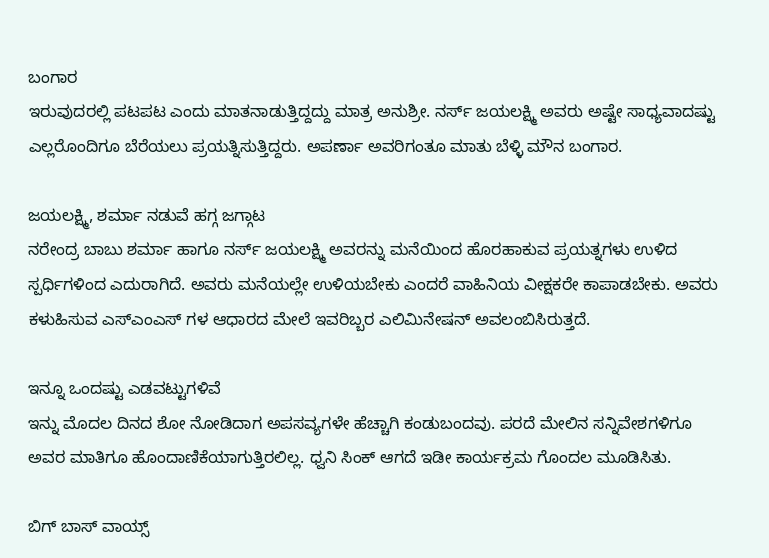ಬಂಗಾರ
ಇರುವುದರಲ್ಲಿ ಪಟಪಟ ಎಂದು ಮಾತನಾಡುತ್ತಿದ್ದದ್ದು ಮಾತ್ರ ಅನುಶ್ರೀ. ನರ್ಸ್ ಜಯಲಕ್ಷ್ಮಿ ಅವರು ಅಷ್ಟೇ ಸಾಧ್ಯವಾದಷ್ಟು ಎಲ್ಲರೊಂದಿಗೂ ಬೆರೆಯಲು ಪ್ರಯತ್ನಿಸುತ್ತಿದ್ದರು. ಅಪರ್ಣಾ ಅವರಿಗಂತೂ ಮಾತು ಬೆಳ್ಳಿ ಮೌನ ಬಂಗಾರ.

ಜಯಲಕ್ಷ್ಮಿ, ಶರ್ಮಾ ನಡುವೆ ಹಗ್ಗ ಜಗ್ಗಾಟ
ನರೇಂದ್ರ ಬಾಬು ಶರ್ಮಾ ಹಾಗೂ ನರ್ಸ್ ಜಯಲಕ್ಷ್ಮಿ ಅವರನ್ನು ಮನೆಯಿಂದ ಹೊರಹಾಕುವ ಪ್ರಯತ್ನಗಳು ಉಳಿದ ಸ್ಪರ್ಧಿಗಳಿಂದ ಎದುರಾಗಿದೆ. ಅವರು ಮನೆಯಲ್ಲೇ ಉಳಿಯಬೇಕು ಎಂದರೆ ವಾಹಿನಿಯ ವೀಕ್ಷಕರೇ ಕಾಪಾಡಬೇಕು. ಅವರು ಕಳುಹಿಸುವ ಎಸ್ಎಂಎಸ್ ಗಳ ಆಧಾರದ ಮೇಲೆ ಇವರಿಬ್ಬರ ಎಲಿಮಿನೇಷನ್ ಅವಲಂಬಿಸಿರುತ್ತದೆ.

ಇನ್ನೂ ಒಂದಷ್ಟು ಎಡವಟ್ಟುಗಳಿವೆ
ಇನ್ನು ಮೊದಲ ದಿನದ ಶೋ ನೋಡಿದಾಗ ಅಪಸವ್ಯಗಳೇ ಹೆಚ್ಚಾಗಿ ಕಂಡುಬಂದವು. ಪರದೆ ಮೇಲಿನ ಸನ್ನಿವೇಶಗಳಿಗೂ ಅವರ ಮಾತಿಗೂ ಹೊಂದಾಣಿಕೆಯಾಗುತ್ತಿರಲಿಲ್ಲ. ಧ್ವನಿ ಸಿಂಕ್ ಆಗದೆ ಇಡೀ ಕಾರ್ಯಕ್ರಮ ಗೊಂದಲ ಮೂಡಿಸಿತು.

ಬಿಗ್ ಬಾಸ್ ವಾಯ್ಸ್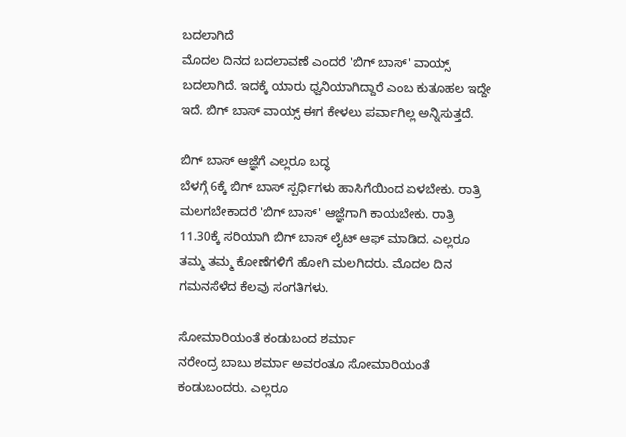ಬದಲಾಗಿದೆ
ಮೊದಲ ದಿನದ ಬದಲಾವಣೆ ಎಂದರೆ 'ಬಿಗ್ ಬಾಸ್' ವಾಯ್ಸ್ ಬದಲಾಗಿದೆ. ಇದಕ್ಕೆ ಯಾರು ಧ್ವನಿಯಾಗಿದ್ದಾರೆ ಎಂಬ ಕುತೂಹಲ ಇದ್ದೇ ಇದೆ. ಬಿಗ್ ಬಾಸ್ ವಾಯ್ಸ್ ಈಗ ಕೇಳಲು ಪರ್ವಾಗಿಲ್ಲ ಅನ್ನಿಸುತ್ತದೆ.

ಬಿಗ್ ಬಾಸ್ ಆಜ್ಞೆಗೆ ಎಲ್ಲರೂ ಬದ್ಧ
ಬೆಳಗ್ಗೆ 6ಕ್ಕೆ ಬಿಗ್ ಬಾಸ್ ಸ್ಪರ್ಧಿಗಳು ಹಾಸಿಗೆಯಿಂದ ಏಳಬೇಕು. ರಾತ್ರಿ ಮಲಗಬೇಕಾದರೆ 'ಬಿಗ್ ಬಾಸ್' ಆಜ್ಞೆಗಾಗಿ ಕಾಯಬೇಕು. ರಾತ್ರಿ 11.30ಕ್ಕೆ ಸರಿಯಾಗಿ ಬಿಗ್ ಬಾಸ್ ಲೈಟ್ ಆಫ್ ಮಾಡಿದ. ಎಲ್ಲರೂ ತಮ್ಮ ತಮ್ಮ ಕೋಣೆಗಳಿಗೆ ಹೋಗಿ ಮಲಗಿದರು. ಮೊದಲ ದಿನ ಗಮನಸೆಳೆದ ಕೆಲವು ಸಂಗತಿಗಳು.

ಸೋಮಾರಿಯಂತೆ ಕಂಡುಬಂದ ಶರ್ಮಾ
ನರೇಂದ್ರ ಬಾಬು ಶರ್ಮಾ ಅವರಂತೂ ಸೋಮಾರಿಯಂತೆ ಕಂಡುಬಂದರು. ಎಲ್ಲರೂ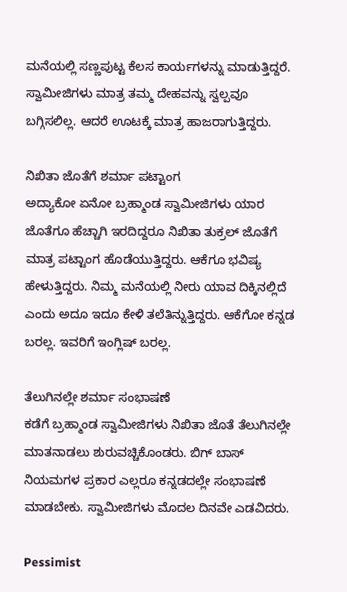ಮನೆಯಲ್ಲಿ ಸಣ್ಣಪುಟ್ಟ ಕೆಲಸ ಕಾರ್ಯಗಳನ್ನು ಮಾಡುತ್ತಿದ್ದರೆ. ಸ್ವಾಮೀಜಿಗಳು ಮಾತ್ರ ತಮ್ಮ ದೇಹವನ್ನು ಸ್ವಲ್ಪವೂ ಬಗ್ಗಿಸಲಿಲ್ಲ. ಆದರೆ ಊಟಕ್ಕೆ ಮಾತ್ರ ಹಾಜರಾಗುತ್ತಿದ್ದರು.

ನಿಖಿತಾ ಜೊತೆಗೆ ಶರ್ಮಾ ಪಟ್ಟಾಂಗ
ಅದ್ಯಾಕೋ ಏನೋ ಬ್ರಹ್ಮಾಂಡ ಸ್ವಾಮೀಜಿಗಳು ಯಾರ ಜೊತೆಗೂ ಹೆಚ್ಚಾಗಿ ಇರದಿದ್ದರೂ ನಿಖಿತಾ ತುಕ್ರಲ್ ಜೊತೆಗೆ ಮಾತ್ರ ಪಟ್ಟಾಂಗ ಹೊಡೆಯುತ್ತಿದ್ದರು. ಆಕೆಗೂ ಭವಿಷ್ಯ ಹೇಳುತ್ತಿದ್ದರು. ನಿಮ್ಮ ಮನೆಯಲ್ಲಿ ನೀರು ಯಾವ ದಿಕ್ಕಿನಲ್ಲಿದೆ ಎಂದು ಅದೂ ಇದೂ ಕೇಳಿ ತಲೆತಿನ್ನುತ್ತಿದ್ದರು. ಆಕೆಗೋ ಕನ್ನಡ ಬರಲ್ಲ. ಇವರಿಗೆ ಇಂಗ್ಲಿಷ್ ಬರಲ್ಲ.

ತೆಲುಗಿನಲ್ಲೇ ಶರ್ಮಾ ಸಂಭಾಷಣೆ
ಕಡೆಗೆ ಬ್ರಹ್ಮಾಂಡ ಸ್ವಾಮೀಜಿಗಳು ನಿಖಿತಾ ಜೊತೆ ತೆಲುಗಿನಲ್ಲೇ ಮಾತನಾಡಲು ಶುರುವಚ್ಚಿಕೊಂಡರು. ಬಿಗ್ ಬಾಸ್ ನಿಯಮಗಳ ಪ್ರಕಾರ ಎಲ್ಲರೂ ಕನ್ನಡದಲ್ಲೇ ಸಂಭಾಷಣೆ ಮಾಡಬೇಕು. ಸ್ವಾಮೀಜಿಗಳು ಮೊದಲ ದಿನವೇ ಎಡವಿದರು.

Pessimist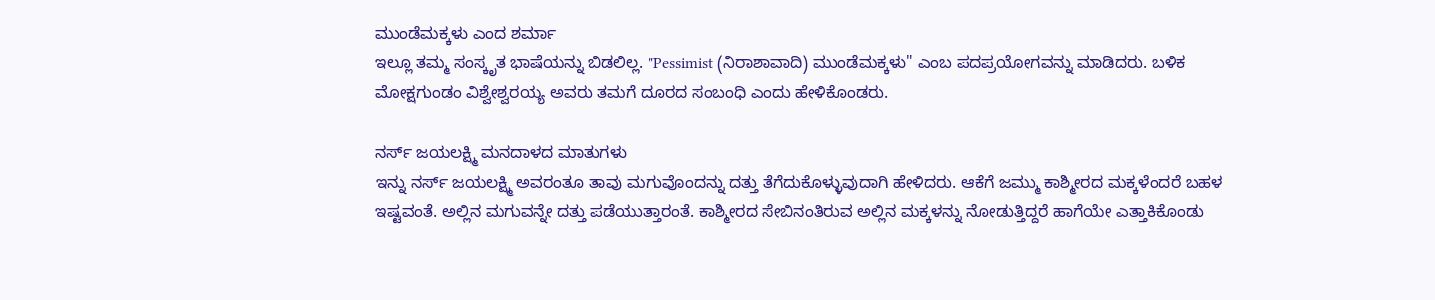ಮುಂಡೆಮಕ್ಕಳು ಎಂದ ಶರ್ಮಾ
ಇಲ್ಲೂ ತಮ್ಮ ಸಂಸ್ಕೃತ ಭಾಷೆಯನ್ನು ಬಿಡಲಿಲ್ಲ. "Pessimist (ನಿರಾಶಾವಾದಿ) ಮುಂಡೆಮಕ್ಕಳು" ಎಂಬ ಪದಪ್ರಯೋಗವನ್ನು ಮಾಡಿದರು. ಬಳಿಕ ಮೋಕ್ಷಗುಂಡಂ ವಿಶ್ವೇಶ್ವರಯ್ಯ ಅವರು ತಮಗೆ ದೂರದ ಸಂಬಂಧಿ ಎಂದು ಹೇಳಿಕೊಂಡರು.

ನರ್ಸ್ ಜಯಲಕ್ಷ್ಮಿ ಮನದಾಳದ ಮಾತುಗಳು
ಇನ್ನು ನರ್ಸ್ ಜಯಲಕ್ಷ್ಮಿ ಅವರಂತೂ ತಾವು ಮಗುವೊಂದನ್ನು ದತ್ತು ತೆಗೆದುಕೊಳ್ಳುವುದಾಗಿ ಹೇಳಿದರು. ಆಕೆಗೆ ಜಮ್ಮು ಕಾಶ್ಮೀರದ ಮಕ್ಕಳೆಂದರೆ ಬಹಳ ಇಷ್ಟವಂತೆ. ಅಲ್ಲಿನ ಮಗುವನ್ನೇ ದತ್ತು ಪಡೆಯುತ್ತಾರಂತೆ. ಕಾಶ್ಮೀರದ ಸೇಬಿನಂತಿರುವ ಅಲ್ಲಿನ ಮಕ್ಕಳನ್ನು ನೋಡುತ್ತಿದ್ದರೆ ಹಾಗೆಯೇ ಎತ್ತಾಕಿಕೊಂಡು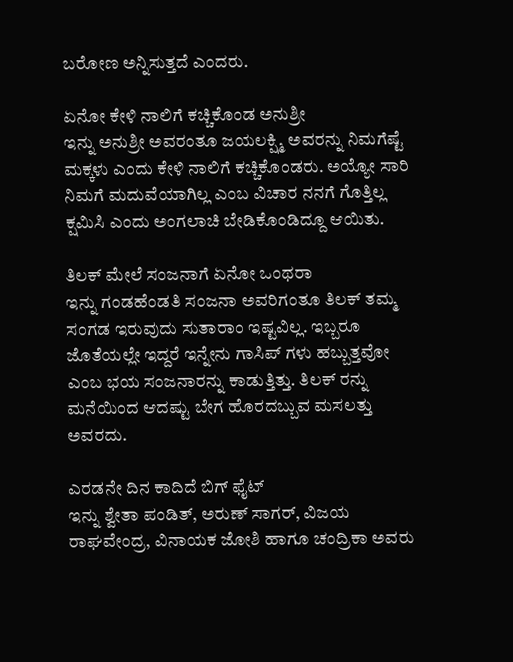ಬರೋಣ ಅನ್ನಿಸುತ್ತದೆ ಎಂದರು.

ಏನೋ ಕೇಳಿ ನಾಲಿಗೆ ಕಚ್ಚಿಕೊಂಡ ಅನುಶ್ರೀ
ಇನ್ನು ಅನುಶ್ರೀ ಅವರಂತೂ ಜಯಲಕ್ಷ್ಮಿ ಅವರನ್ನು ನಿಮಗೆಷ್ಟೆ ಮಕ್ಕಳು ಎಂದು ಕೇಳಿ ನಾಲಿಗೆ ಕಚ್ಚಿಕೊಂಡರು. ಅಯ್ಯೋ ಸಾರಿ ನಿಮಗೆ ಮದುವೆಯಾಗಿಲ್ಲ ಎಂಬ ವಿಚಾರ ನನಗೆ ಗೊತ್ತಿಲ್ಲ ಕ್ಷಮಿಸಿ ಎಂದು ಅಂಗಲಾಚಿ ಬೇಡಿಕೊಂಡಿದ್ದೂ ಆಯಿತು.

ತಿಲಕ್ ಮೇಲೆ ಸಂಜನಾಗೆ ಏನೋ ಒಂಥರಾ
ಇನ್ನು ಗಂಡಹೆಂಡತಿ ಸಂಜನಾ ಅವರಿಗಂತೂ ತಿಲಕ್ ತಮ್ಮ ಸಂಗಡ ಇರುವುದು ಸುತಾರಾಂ ಇಷ್ಟವಿಲ್ಲ. ಇಬ್ಬರೂ ಜೊತೆಯಲ್ಲೇ ಇದ್ದರೆ ಇನ್ನೇನು ಗಾಸಿಪ್ ಗಳು ಹಬ್ಬುತ್ತವೋ ಎಂಬ ಭಯ ಸಂಜನಾರನ್ನು ಕಾಡುತ್ತಿತ್ತು. ತಿಲಕ್ ರನ್ನು ಮನೆಯಿಂದ ಆದಷ್ಟು ಬೇಗ ಹೊರದಬ್ಬುವ ಮಸಲತ್ತು ಅವರದು.

ಎರಡನೇ ದಿನ ಕಾದಿದೆ ಬಿಗ್ ಫೈಟ್
ಇನ್ನು ಶ್ವೇತಾ ಪಂಡಿತ್, ಅರುಣ್ ಸಾಗರ್, ವಿಜಯ ರಾಘವೇಂದ್ರ, ವಿನಾಯಕ ಜೋಶಿ ಹಾಗೂ ಚಂದ್ರಿಕಾ ಅವರು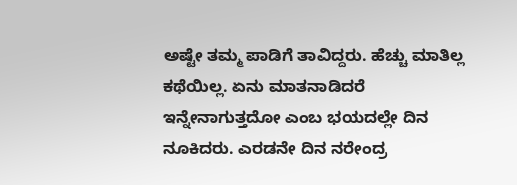ಅಷ್ಟೇ ತಮ್ಮ ಪಾಡಿಗೆ ತಾವಿದ್ದರು. ಹೆಚ್ಚು ಮಾತಿಲ್ಲ ಕಥೆಯಿಲ್ಲ. ಏನು ಮಾತನಾಡಿದರೆ ಇನ್ನೇನಾಗುತ್ತದೋ ಎಂಬ ಭಯದಲ್ಲೇ ದಿನ ನೂಕಿದರು. ಎರಡನೇ ದಿನ ನರೇಂದ್ರ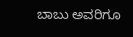ಬಾಬು ಅವರಿಗೂ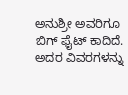ಅನುಶ್ರೀ ಅವರಿಗೂ ಬಿಗ್ ಫೈಟ್ ಕಾದಿದೆ. ಅದರ ವಿವರಗಳನ್ನು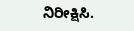ನಿರೀಕ್ಷಿಸಿ.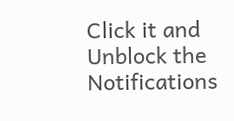Click it and Unblock the Notifications